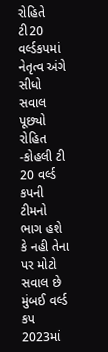રોહિતે ટી20 વર્લ્ડકપમાં નેતૃત્વ અંગે સીધો સવાલ પૂછ્યો
રોહિત -કોહલી ટી 20 વર્લ્ડ કપની ટીમનો ભાગ હશે કે નહી તેના પર મોટો સવાલ છે મુંબઈ વર્લ્ડ કપ 2023માં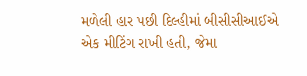મળેલી હાર પછી દિલ્હીમાં બીસીસીઆઈએ એક મીટિંગ રાખી હતી, જેમા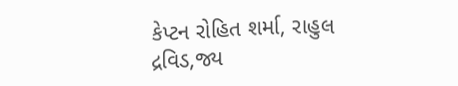કેપ્ટન રોહિત શર્મા, રાહુલ દ્રવિડ,જ્ય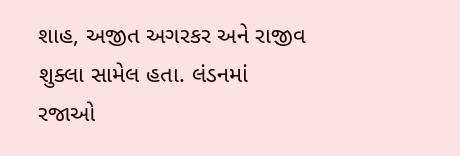શાહ, અજીત અગરકર અને રાજીવ શુક્લા સામેલ હતા. લંડનમાં રજાઓ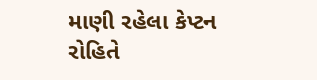માણી રહેલા કેપ્ટન રોહિતે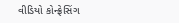વીડિયો કોન્ફ્રેસિંગ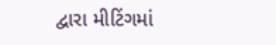દ્વારા મીટિંગમાં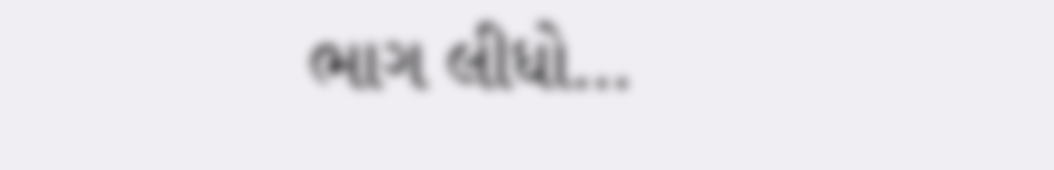ભાગ લીધો…